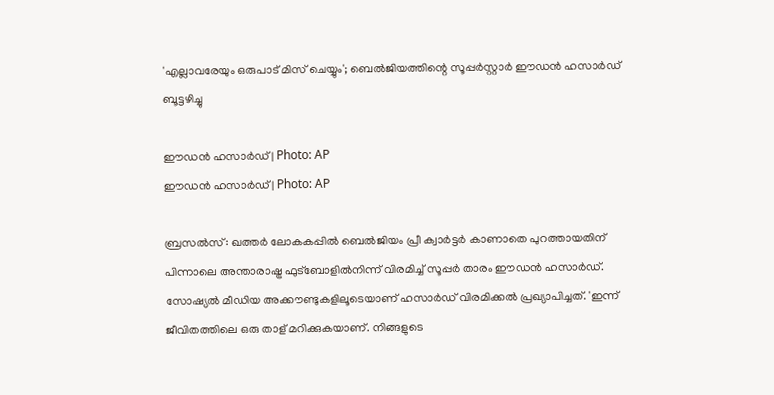'എല്ലാവരേയും ഒരുപാട് മിസ് ചെയ്യും'; ബെല്‍ജിയത്തിന്റെ സൂപ്പര്‍സ്റ്റാര്‍ ഈഡന്‍ ഹസാര്‍ഡ് ബൂട്ടഴിച്ചു

ഈഡന്‍ ഹസാര്‍ഡ്‌ | Photo: AP
ഈഡന്‍ ഹസാര്‍ഡ്‌ | Photo: AP

ബ്രസല്‍സ്: ഖത്തര്‍ ലോകകപ്പില്‍ ബെല്‍ജിയം പ്രീ ക്വാര്‍ട്ടര്‍ കാണാതെ പുറത്തായതിന് പിന്നാലെ അന്താരാഷ്ട്ര ഫുട്‌ബോളില്‍നിന്ന് വിരമിച്ച് സൂപ്പര്‍ താരം ഈഡന്‍ ഹസാര്‍ഡ്.  സോഷ്യല്‍ മീഡിയ അക്കൗണ്ടുകളിലൂടെയാണ് ഹസാര്‍ഡ് വിരമിക്കല്‍ പ്രഖ്യാപിച്ചത്. 'ഇന്ന് ജീവിതത്തിലെ ഒരു താള് മറിക്കുകയാണ്. നിങ്ങളുടെ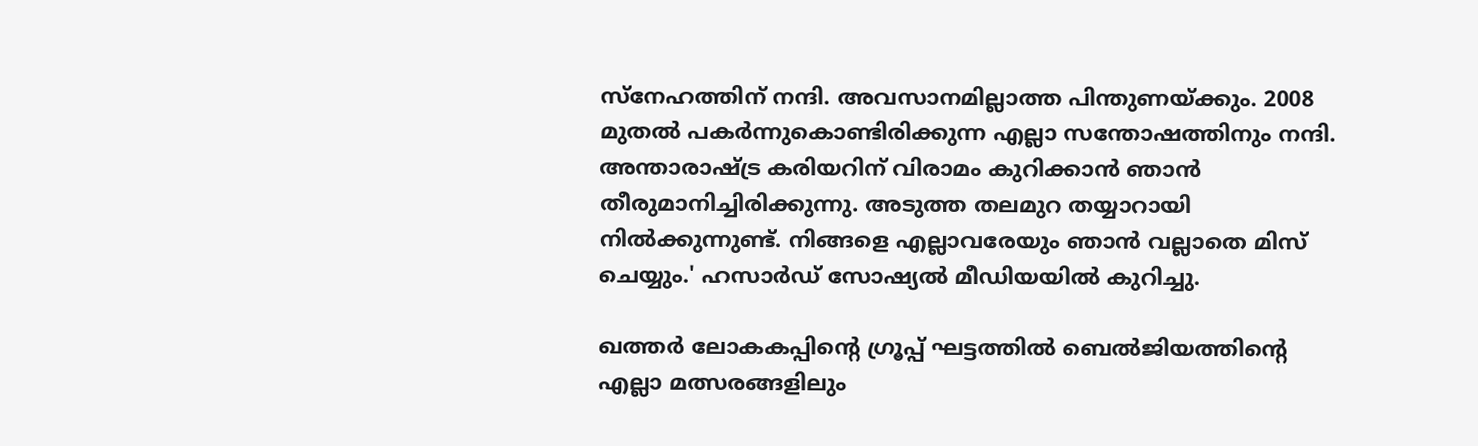സ്‌നേഹത്തിന് നന്ദി. അവസാനമില്ലാത്ത പിന്തുണയ്ക്കും. 2008 മുതല്‍ പകര്‍ന്നുകൊണ്ടിരിക്കുന്ന എല്ലാ സന്തോഷത്തിനും നന്ദി. അന്താരാഷ്ട്ര കരിയറിന് വിരാമം കുറിക്കാന്‍ ഞാന്‍ തീരുമാനിച്ചിരിക്കുന്നു. അടുത്ത തലമുറ തയ്യാറായി നില്‍ക്കുന്നുണ്ട്. നിങ്ങളെ എല്ലാവരേയും ഞാന്‍ വല്ലാതെ മിസ് ചെയ്യും.' ഹസാര്‍ഡ് സോഷ്യല്‍ മീഡിയയില്‍ കുറിച്ചു.

ഖത്തര്‍ ലോകകപ്പിന്റെ ഗ്രൂപ്പ് ഘട്ടത്തില്‍ ബെല്‍ജിയത്തിന്റെ എല്ലാ മത്സരങ്ങളിലും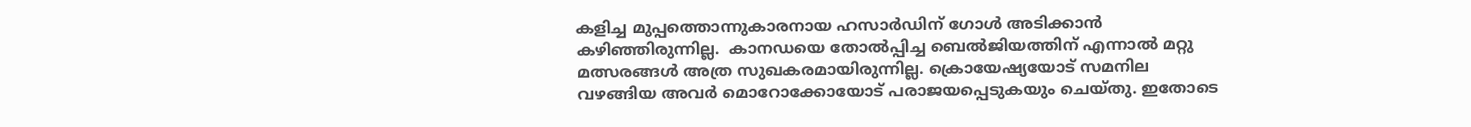കളിച്ച മുപ്പത്തൊന്നുകാരനായ ഹസാര്‍ഡിന് ഗോള്‍ അടിക്കാന്‍ കഴിഞ്ഞിരുന്നില്ല.  കാനഡയെ തോല്‍പ്പിച്ച ബെല്‍ജിയത്തിന് എന്നാല്‍ മറ്റു മത്സരങ്ങള്‍ അത്ര സുഖകരമായിരുന്നില്ല. ക്രൊയേഷ്യയോട് സമനില വഴങ്ങിയ അവര്‍ മൊറോക്കോയോട് പരാജയപ്പെടുകയും ചെയ്തു. ഇതോടെ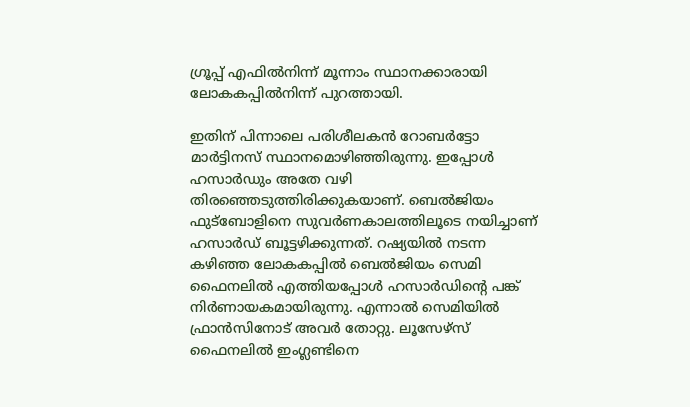ഗ്രൂപ്പ് എഫില്‍നിന്ന് മൂന്നാം സ്ഥാനക്കാരായി ലോകകപ്പില്‍നിന്ന് പുറത്തായി.

ഇതിന് പിന്നാലെ പരിശീലകന്‍ റോബര്‍ട്ടോ മാര്‍ട്ടിനസ് സ്ഥാനമൊഴിഞ്ഞിരുന്നു. ഇപ്പോള്‍ ഹസാര്‍ഡും അതേ വഴി തിരഞ്ഞെടുത്തിരിക്കുകയാണ്. ബെല്‍ജിയം ഫുട്‌ബോളിനെ സുവര്‍ണകാലത്തിലൂടെ നയിച്ചാണ് ഹസാര്‍ഡ് ബൂട്ടഴിക്കുന്നത്. റഷ്യയില്‍ നടന്ന കഴിഞ്ഞ ലോകകപ്പില്‍ ബെല്‍ജിയം സെമി ഫൈനലില്‍ എത്തിയപ്പോള്‍ ഹസാര്‍ഡിന്റെ പങ്ക് നിര്‍ണായകമായിരുന്നു. എന്നാല്‍ സെമിയില്‍ ഫ്രാന്‍സിനോട് അവര്‍ തോറ്റു. ലൂസേഴ്‌സ് ഫൈനലില്‍ ഇംഗ്ലണ്ടിനെ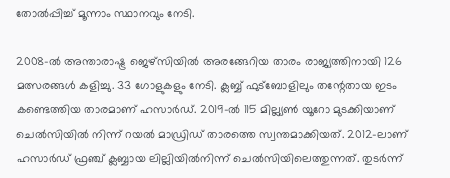തോല്‍പ്പിച്ച് മൂന്നാം സ്ഥാനവും നേടി.

2008-ല്‍ അന്താരാഷ്ട്ര ജെഴ്‌സിയില്‍ അരങ്ങേറിയ താരം രാജ്യത്തിനായി 126 മത്സരങ്ങള്‍ കളിച്ചു. 33 ഗോളുകളും നേടി. ക്ലബ്ബ് ഫുട്‌ബോളിലും തന്റേതായ ഇടം കണ്ടെത്തിയ താരമാണ് ഹസാര്‍ഡ്. 2019-ല്‍ 115 മില്ല്യണ്‍ യൂറോ മുടക്കിയാണ് ചെല്‍സിയില്‍ നിന്ന് റയല്‍ മാഡ്രിഡ് താരത്തെ സ്വന്തമാക്കിയത്. 2012-ലാണ് ഹസാര്‍ഡ് ഫ്രഞ്ച് ക്ലബ്ബായ ലില്ലിയില്‍നിന്ന് ചെല്‍സിയിലെത്തുന്നത്. തുടര്‍ന്ന്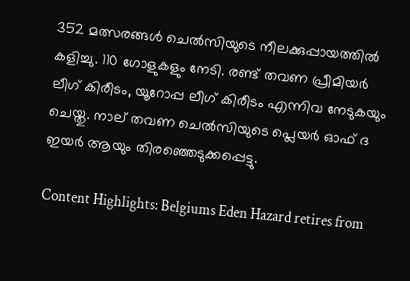352 മത്സരങ്ങള്‍ ചെല്‍സിയുടെ നീലക്കുപ്പായത്തില്‍ കളിച്ചു. 110 ഗോളുകളും നേടി. രണ്ട് തവണ പ്രീമിയര്‍ ലീഗ് കിരീടം, യൂറോപ്പ ലീഗ് കിരീടം എന്നിവ നേടുകയും ചെയ്തു. നാല് തവണ ചെല്‍സിയുടെ പ്ലെയര്‍ ഓഫ് ദ ഇയര്‍ ആയും തിരഞ്ഞെടുക്കപ്പെട്ടു.

Content Highlights: Belgiums Eden Hazard retires from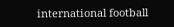international football